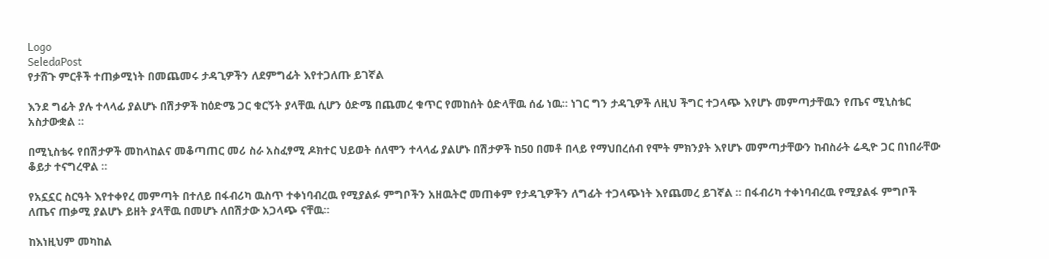Logo
SeledaPost
የታሸጉ ምርቶች ተጠቃሚነት በመጨመሩ ታዳጊዎችን ለደምግፊት እየተጋለጡ ይገኛል

እንደ ግፊት ያሉ ተላላፊ ያልሆኑ በሽታዎች ከዕድሜ ጋር ቁርኝት ያላቸዉ ሲሆን ዕድሜ በጨመረ ቁጥር የመከሰት ዕድላቸዉ ሰፊ ነዉ። ነገር ግን ታዳጊዎች ለዚህ ችግር ተጋላጭ እየሆኑ መምጣታቸዉን የጤና ሚኒስቴር አስታውቋል ።

በሚኒስቴሩ የበሽታዎች መከላከልና መቆጣጠር መሪ ስራ አስፈፃሚ ዶክተር ህይወት ሰለሞን ተላላፊ ያልሆኑ በሽታዎች ከ50 በመቶ በላይ የማህበረሰብ የሞት ምክንያት እየሆኑ መምጣታቸውን ከብስራት ሬዲዮ ጋር በነበራቸው ቆይታ ተናግረዋል ።

የአኗኗር ስርዓት እየተቀየረ መምጣት በተለይ በፋብሪካ ዉስጥ ተቀነባብረዉ የሚያልፉ ምግቦችን አዘዉትሮ መጠቀም የታዳጊዎችን ለግፊት ተጋላጭነት እየጨመረ ይገኛል ። በፋብሪካ ተቀነባብረዉ የሚያልፋ ምግቦች ለጤና ጠቃሚ ያልሆኑ ይዘት ያላቸዉ በመሆኑ ለበሽታው አጋላጭ ናቸዉ።

ከእነዚህም መካከል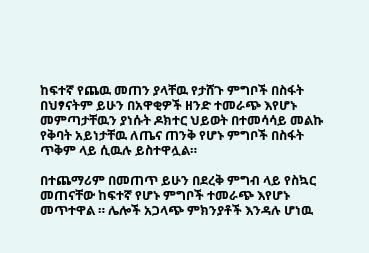ከፍተኛ የጨዉ መጠን ያላቸዉ የታሸጉ ምግቦች በስፋት በህፃናትም ይሁን በአዋቂዎች ዘንድ ተመራጭ እየሆኑ መምጣታቸዉን ያነሱት ዶክተር ህይወት በተመሳሳይ መልኩ የቅባት አይነታቸዉ ለጤና ጠንቅ የሆኑ ምግቦች በስፋት ጥቅም ላይ ሲዉሉ ይስተዋሏል።

በተጨማሪም በመጠጥ ይሁን በደረቅ ምግብ ላይ የስኳር መጠናቸው ከፍተኛ የሆኑ ምግቦች ተመራጭ እየሆኑ መጥተዋል ። ሌሎች አጋላጭ ምክንያቶች እንዳሉ ሆነዉ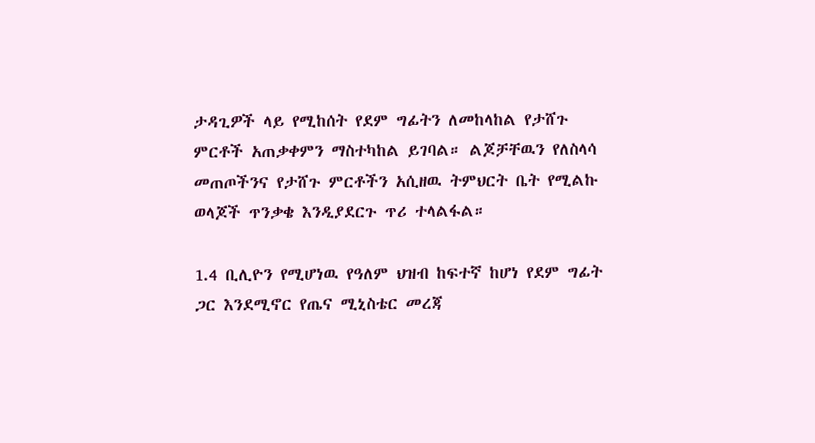ታዳጊዎች ላይ የሚከሰት የደም ግፊትን ለመከላከል የታሸጉ ምርቶች አጠቃቀምን ማስተካከል ይገባል። ልጆቻቸዉን የለስላሳ መጠጦችንና የታሸጉ ምርቶችን አሲዘዉ ትምህርት ቤት የሚልኩ ወላጆች ጥንቃቄ እንዲያደርጉ ጥሪ ተላልፋል።

1.4 ቢሊዮን የሚሆነዉ የዓለም ህዝብ ከፍተኛ ከሆነ የደም ግፊት ጋር እንደሚኖር የጤና ሚኒስቴር መረጃ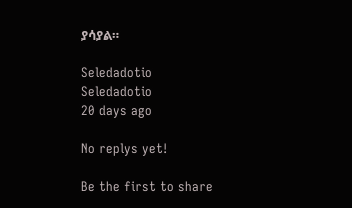ያሳያል።

Seledadotio
Seledadotio
20 days ago

No replys yet!

Be the first to share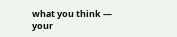what you think — your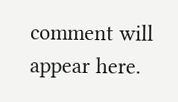comment will appear here.